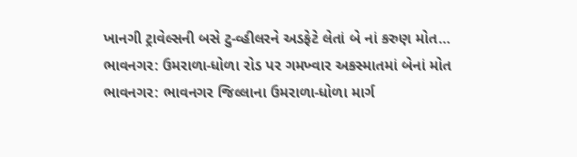ખાનગી ટ્રાવેલ્સની બસે ટુ-વ્હીલરને અડફેટે લેતાં બે નાં કરુણ મોત…
ભાવનગર: ઉમરાળા-ધોળા રોડ પર ગમખ્વાર અકસ્માતમાં બેનાં મોત
ભાવનગર: ભાવનગર જિલ્લાના ઉમરાળા-ધોળા માર્ગ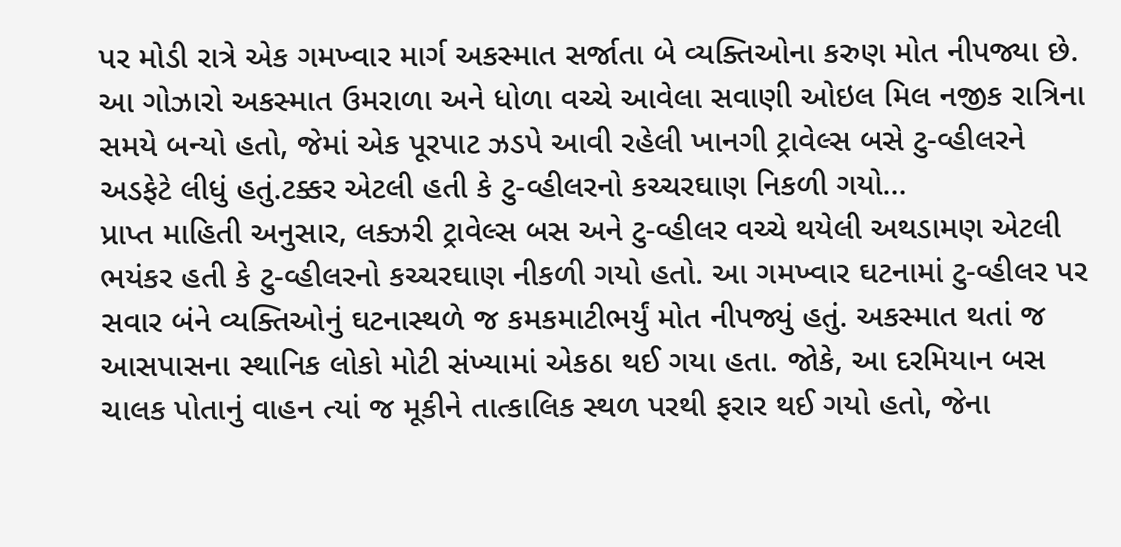પર મોડી રાત્રે એક ગમખ્વાર માર્ગ અકસ્માત સર્જાતા બે વ્યક્તિઓના કરુણ મોત નીપજ્યા છે. આ ગોઝારો અકસ્માત ઉમરાળા અને ધોળા વચ્ચે આવેલા સવાણી ઓઇલ મિલ નજીક રાત્રિના સમયે બન્યો હતો, જેમાં એક પૂરપાટ ઝડપે આવી રહેલી ખાનગી ટ્રાવેલ્સ બસે ટુ-વ્હીલરને અડફેટે લીધું હતું.ટક્કર એટલી હતી કે ટુ-વ્હીલરનો કચ્ચરઘાણ નિકળી ગયો…
પ્રાપ્ત માહિતી અનુસાર, લક્ઝરી ટ્રાવેલ્સ બસ અને ટુ-વ્હીલર વચ્ચે થયેલી અથડામણ એટલી ભયંકર હતી કે ટુ-વ્હીલરનો કચ્ચરઘાણ નીકળી ગયો હતો. આ ગમખ્વાર ઘટનામાં ટુ-વ્હીલર પર સવાર બંને વ્યક્તિઓનું ઘટનાસ્થળે જ કમકમાટીભર્યું મોત નીપજ્યું હતું. અકસ્માત થતાં જ આસપાસના સ્થાનિક લોકો મોટી સંખ્યામાં એકઠા થઈ ગયા હતા. જોકે, આ દરમિયાન બસ ચાલક પોતાનું વાહન ત્યાં જ મૂકીને તાત્કાલિક સ્થળ પરથી ફરાર થઈ ગયો હતો, જેના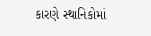કારણે સ્થાનિકોમાં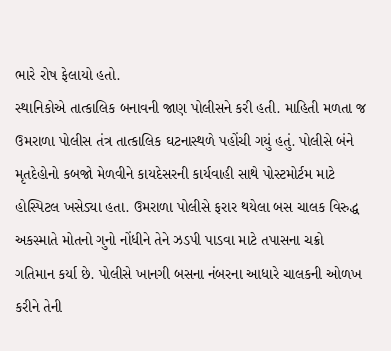ભારે રોષ ફેલાયો હતો.
સ્થાનિકોએ તાત્કાલિક બનાવની જાણ પોલીસને કરી હતી. માહિતી મળતા જ ઉમરાળા પોલીસ તંત્ર તાત્કાલિક ઘટનાસ્થળે પહોંચી ગયું હતું. પોલીસે બંને મૃતદેહોનો કબજો મેળવીને કાયદેસરની કાર્યવાહી સાથે પોસ્ટમોર્ટમ માટે હોસ્પિટલ ખસેડ્યા હતા. ઉમરાળા પોલીસે ફરાર થયેલા બસ ચાલક વિરુદ્ધ અકસ્માતે મોતનો ગુનો નોંધીને તેને ઝડપી પાડવા માટે તપાસના ચક્રો ગતિમાન કર્યા છે. પોલીસે ખાનગી બસના નંબરના આધારે ચાલકની ઓળખ કરીને તેની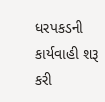ધરપકડની કાર્યવાહી શરૂ કરી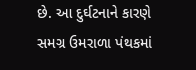છે. આ દુર્ઘટનાને કારણે સમગ્ર ઉમરાળા પંથકમાં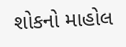શોકનો માહોલ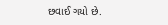છવાઈ ગયો છે.